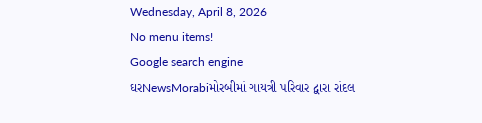Wednesday, April 8, 2026
No menu items!
Google search engine
ઘરNewsMorabiમોરબીમાં ગાયત્રી પરિવાર દ્વારા રાંદલ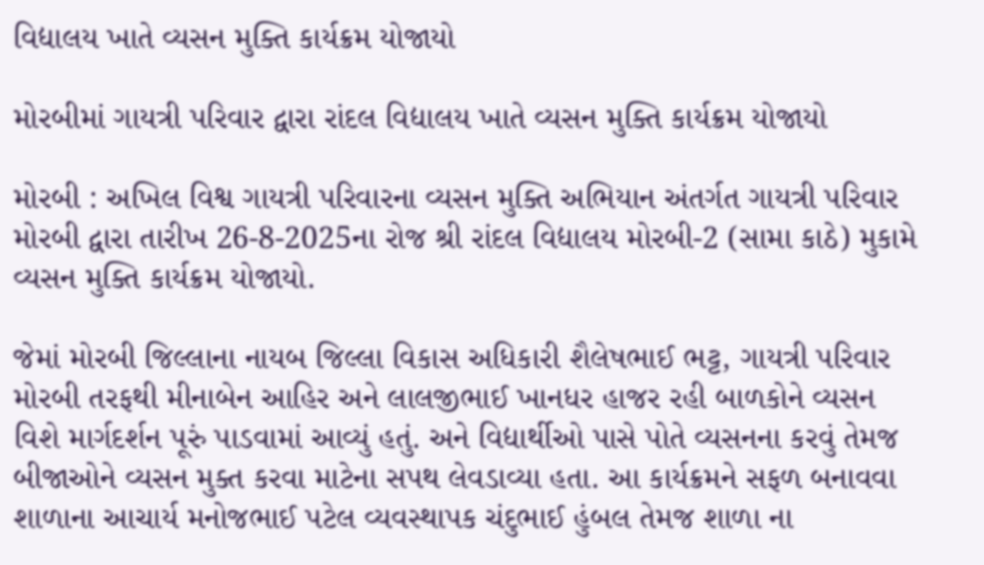વિદ્યાલય ખાતે વ્યસન મુક્તિ કાર્યક્રમ યોજાયો

મોરબીમાં ગાયત્રી પરિવાર દ્વારા રાંદલ વિદ્યાલય ખાતે વ્યસન મુક્તિ કાર્યક્રમ યોજાયો

મોરબી : અખિલ વિશ્વ ગાયત્રી પરિવારના વ્યસન મુક્તિ અભિયાન અંતર્ગત ગાયત્રી પરિવાર મોરબી દ્વારા તારીખ 26-8-2025ના રોજ શ્રી રાંદલ વિદ્યાલય મોરબી-2 (સામા કાઠે) મુકામે વ્યસન મુક્તિ કાર્યક્રમ યોજાયો.

જેમાં મોરબી જિલ્લાના નાયબ જિલ્લા વિકાસ અધિકારી શૈલેષભાઈ ભટ્ટ, ગાયત્રી પરિવાર મોરબી તરફથી મીનાબેન આહિર અને લાલજીભાઈ ખાનધર હાજર રહી બાળકોને વ્યસન વિશે માર્ગદર્શન પૂરું પાડવામાં આવ્યું હતું. અને વિદ્યાર્થીઓ પાસે પોતે વ્યસનના કરવું તેમજ બીજાઓને વ્યસન મુક્ત કરવા માટેના સપથ લેવડાવ્યા હતા. આ કાર્યક્રમને સફળ બનાવવા શાળાના આચાર્ય મનોજભાઈ પટેલ વ્યવસ્થાપક ચંદુભાઈ હુંબલ તેમજ શાળા ના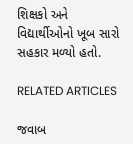શિક્ષકો અને વિદ્યાર્થીઓનો ખૂબ સારો સહકાર મળ્યો હતો.

RELATED ARTICLES

જવાબ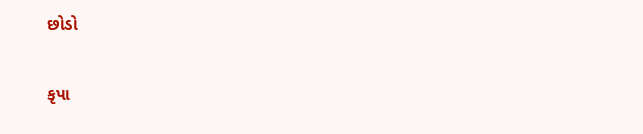છોડો

કૃપા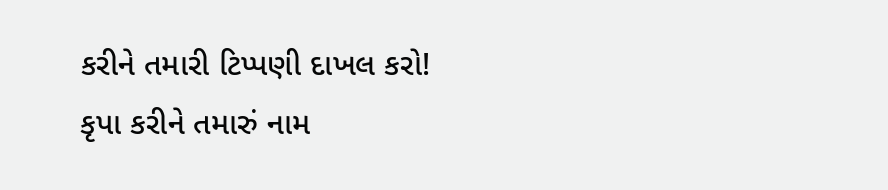કરીને તમારી ટિપ્પણી દાખલ કરો!
કૃપા કરીને તમારું નામ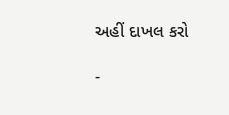અહીં દાખલ કરો

-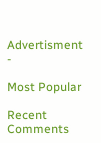Advertisment -

Most Popular

Recent Comments